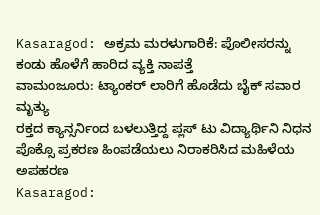Kasaragod: ಅಕ್ರಮ ಮರಳುಗಾರಿಕೆ: ಪೊಲೀಸರನ್ನು ಕಂಡು ಹೊಳೆಗೆ ಹಾರಿದ ವ್ಯಕ್ತಿ ನಾಪತ್ತೆ
ವಾಮಂಜೂರು: ಟ್ಯಾಂಕರ್ ಲಾರಿಗೆ ಹೊಡೆದು ಬೈಕ್ ಸವಾರ ಮೃತ್ಯು
ರಕ್ತದ ಕ್ಯಾನ್ಸರ್ನಿಂದ ಬಳಲುತ್ತಿದ್ದ ಪ್ಲಸ್ ಟು ವಿದ್ಯಾರ್ಥಿನಿ ನಿಧನ
ಪೊಕ್ಸೊ ಪ್ರಕರಣ ಹಿಂಪಡೆಯಲು ನಿರಾಕರಿಸಿದ ಮಹಿಳೆಯ ಅಪಹರಣ
Kasaragod: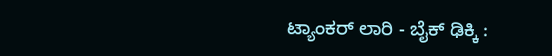ಟ್ಯಾಂಕರ್ ಲಾರಿ - ಬೈಕ್ ಢಿಕ್ಕಿ :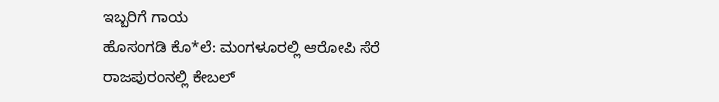ಇಬ್ಬರಿಗೆ ಗಾಯ
ಹೊಸಂಗಡಿ ಕೊ*ಲೆ: ಮಂಗಳೂರಲ್ಲಿ ಆರೋಪಿ ಸೆರೆ
ರಾಜಪುರಂನಲ್ಲಿ ಕೇಬಲ್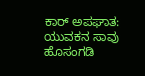ಕಾರ್ ಅಪಘಾತ: ಯುವಕನ ಸಾವು
ಹೊಸಂಗಡಿ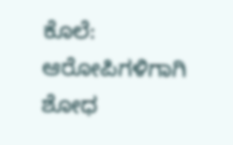ಕೊಲೆ: ಆರೋಪಿಗಳಿಗಾಗಿ ಶೋಧ